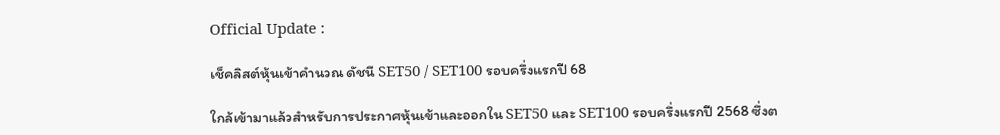Official Update :

เช็คลิสต์หุ้นเข้าคำนวณ ดัชนี SET50 / SET100 รอบครึ่งแรกปี 68

ใกล้เข้ามาแล้วสำหรับการประกาศหุ้นเข้าและออกใน SET50 และ SET100 รอบครึ่งแรกปี 2568 ซึ่งต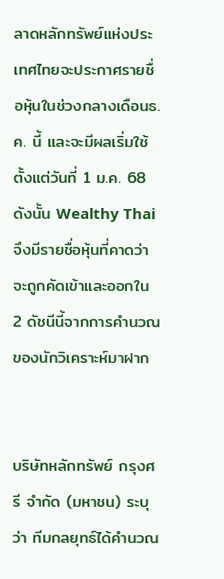ลาดหลักทรัพย์แห่งประเทศไทยจะประกาศรายชื่อหุ้นในช่วงกลางเดือนธ.ค. นี้ และจะมีผลเริ่มใช้ตั้งแต่วันที่ 1 ม.ค. 68 ดังนั้น Wealthy Thai จึงมีรายชื่อหุ้นที่คาดว่าจะถูกคัดเข้าและออกใน 2 ดัชนีนี้จากการคำนวณของนักวิเคราะห์มาฝาก


บริษัทหลักทรัพย์ กรุงศรี จำกัด (มหาชน) ระบุว่า ทีมกลยุทธ์ได้คำนวณ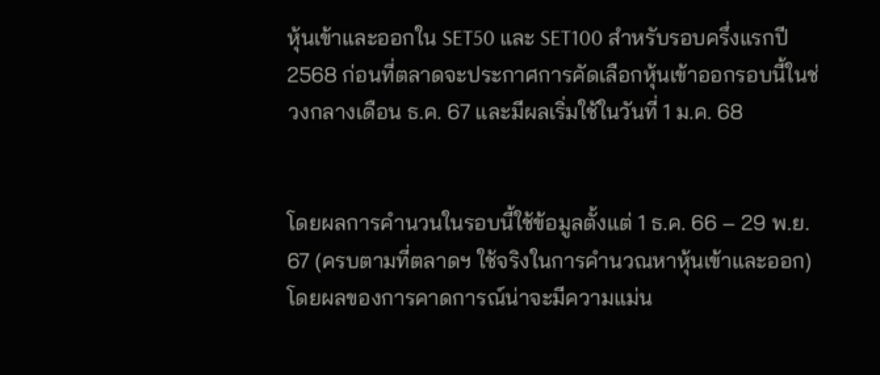หุ้นเข้าและออกใน SET50 และ SET100 สำหรับรอบครึ่งแรกปี 2568 ก่อนที่ตลาดจะประกาศการคัดเลือกหุ้นเข้าออกรอบนี้ในช่วงกลางเดือน ธ.ค. 67 และมีผลเริ่มใช้ในวันที่ 1 ม.ค. 68


โดยผลการคำนวนในรอบนี้ใช้ข้อมูลตั้งแต่ 1 ธ.ค. 66 – 29 พ.ย. 67 (ครบตามที่ตลาดฯ ใช้จริงในการคำนวณหาหุ้นเข้าและออก) โดยผลของการคาดการณ์น่าจะมีความแม่น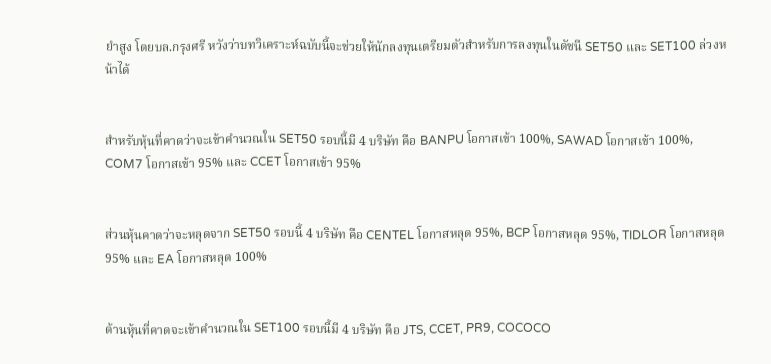ยำสูง โดยบล.กรุงศรี หวังว่าบทวิเคราะห์ฉบับนี้จะช่วยให้นักลงทุนเตรียมตัวสำหรับการลงทุนในดัชนี SET50 และ SET100 ล่วงหน้าได้


สำหรับหุ้นที่คาดว่าจะเข้าคำนวณใน SET50 รอบนี้มี 4 บริษัท คือ BANPU โอกาสเข้า 100%, SAWAD โอกาสเข้า 100%, COM7 โอกาสเข้า 95% และ CCET โอกาสเข้า 95%


ส่วนหุ้นคาดว่าจะหลุดจาก SET50 รอบนี้ 4 บริษัท คือ CENTEL โอกาสหลุด 95%, BCP โอกาสหลุด 95%, TIDLOR โอกาสหลุด 95% และ EA โอกาสหลุด 100%


ด้านหุ้นที่คาดจะเข้าคำนวณใน SET100 รอบนี้มี 4 บริษัท คือ JTS, CCET, PR9, COCOCO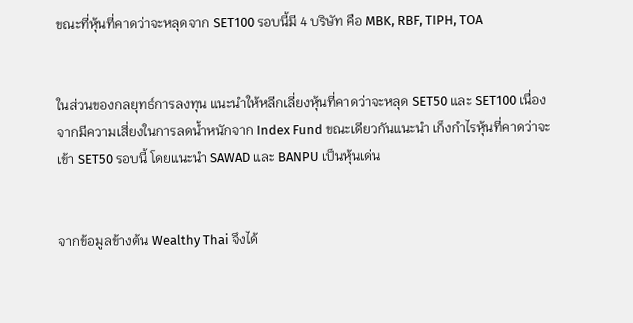ขณะที่หุ้นที่คาดว่าจะหลุดจาก SET100 รอบนี้มี 4 บริษัท คือ MBK, RBF, TIPH, TOA


ในส่วนของกลยุทธ์การลงทุน แนะนำให้หลีกเลี่ยงหุ้นที่คาดว่าจะหลุด SET50 และ SET100 เนื่องจากมีความเสี่ยงในการลดน้ำหนักจาก Index Fund ขณะเดียวกันแนะนำ เก็งกำไรหุ้นที่คาดว่าจะเข้า SET50 รอบนี้ โดยแนะนำ SAWAD และ BANPU เป็นหุ้นเด่น


จากข้อมูลข้างต้น Wealthy Thai จึงได้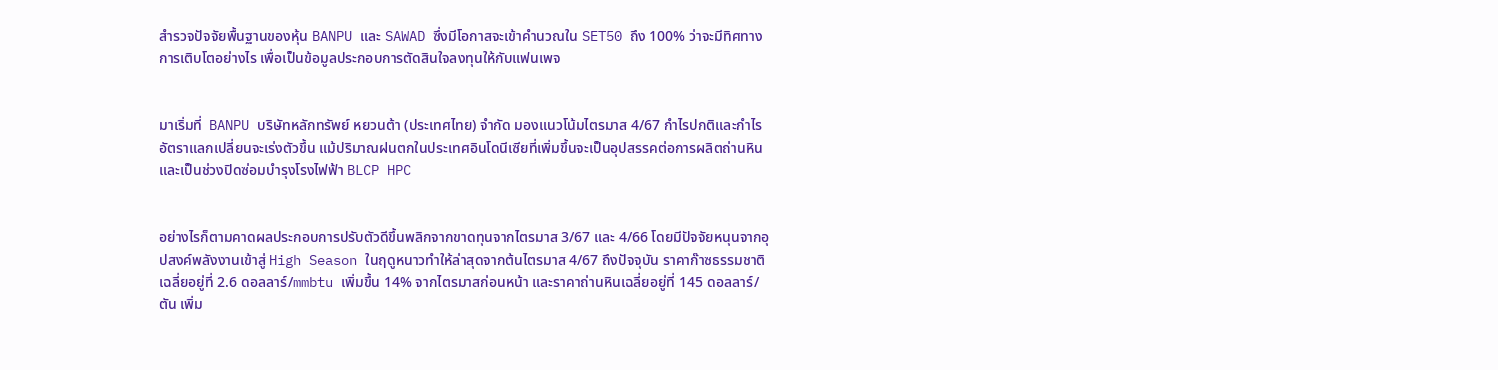สำรวจปัจจัยพื้นฐานของหุ้น BANPU และ SAWAD ซึ่งมีโอกาสจะเข้าคำนวณใน SET50 ถึง 100% ว่าจะมีทิศทางการเติบโตอย่างไร เพื่อเป็นข้อมูลประกอบการตัดสินใจลงทุนให้กับแฟนเพจ


มาเริ่มที่  BANPU บริษัทหลักทรัพย์ หยวนต้า (ประเทศไทย) จำกัด มองแนวโน้มไตรมาส 4/67 กำไรปกติและกำไรอัตราแลกเปลี่ยนจะเร่งตัวขึ้น แม้ปริมาณฝนตกในประเทศอินโดนีเซียที่เพิ่มขึ้นจะเป็นอุปสรรคต่อการผลิตถ่านหินและเป็นช่วงปิดซ่อมบำรุงโรงไฟฟ้า BLCP HPC


อย่างไรก็ตามคาดผลประกอบการปรับตัวดีขึ้นพลิกจากขาดทุนจากไตรมาส 3/67 และ 4/66 โดยมีปัจจัยหนุนจากอุปสงค์พลังงานเข้าสู่ High Season ในฤดูหนาวทำให้ล่าสุดจากต้นไตรมาส 4/67 ถึงปัจจุบัน ราคาก๊าซธรรมชาติเฉลี่ยอยู่ที่ 2.6 ดอลลาร์/mmbtu เพิ่มขึ้น 14% จากไตรมาสก่อนหน้า และราคาถ่านหินเฉลี่ยอยู่ที่ 145 ดอลลาร์/ตัน เพิ่ม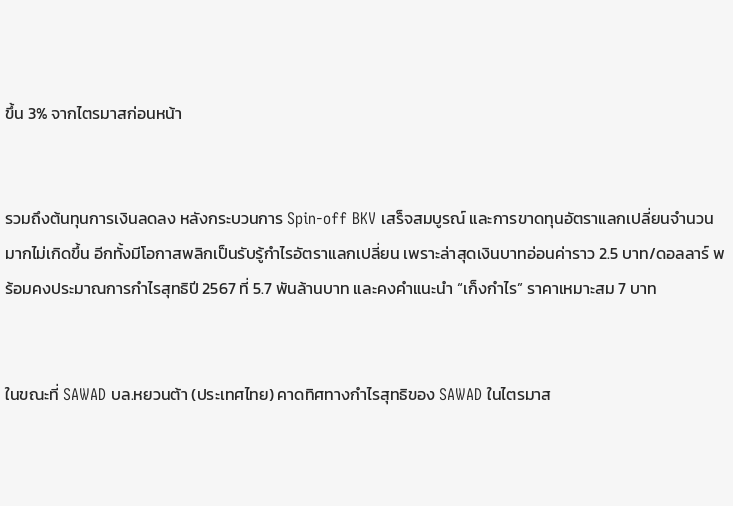ขึ้น 3% จากไตรมาสก่อนหน้า


รวมถึงต้นทุนการเงินลดลง หลังกระบวนการ Spin-off BKV เสร็จสมบูรณ์ และการขาดทุนอัตราแลกเปลี่ยนจำนวนมากไม่เกิดขึ้น อีกทั้งมีโอกาสพลิกเป็นรับรู้กำไรอัตราแลกเปลี่ยน เพราะล่าสุดเงินบาทอ่อนค่าราว 2.5 บาท/ดอลลาร์ พร้อมคงประมาณการกำไรสุทธิปี 2567 ที่ 5.7 พันล้านบาท และคงคำแนะนำ “เก็งกำไร” ราคาเหมาะสม 7 บาท


ในขณะที่ SAWAD บล.หยวนต้า (ประเทศไทย) คาดทิศทางกำไรสุทธิของ SAWAD ในไตรมาส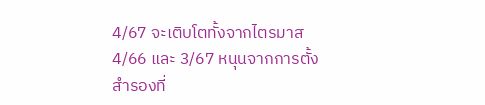4/67 จะเติบโตทั้งจากไตรมาส 4/66 และ 3/67 หนุนจากการตั้งสำรองที่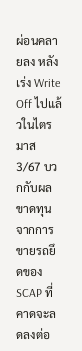ผ่อนคลายลง หลังเร่ง Write Off ไปแล้วในไตรมาส 3/67 บวกกับผลขาดทุนจากการขายรถยึดของ SCAP ที่คาดจะลดลงต่อ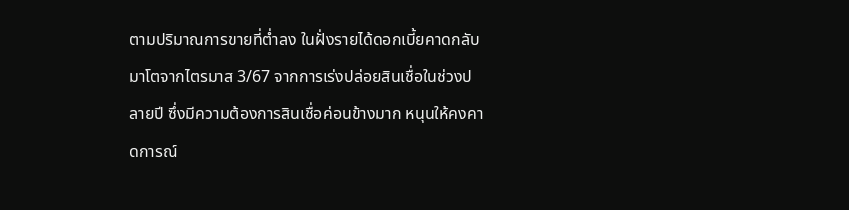ตามปริมาณการขายที่ต่ำลง ในฝั่งรายได้ดอกเบี้ยคาดกลับมาโตจากไตรมาส 3/67 จากการเร่งปล่อยสินเชื่อในช่วงปลายปี ซึ่งมีความต้องการสินเชื่อค่อนข้างมาก หนุนให้คงคาดการณ์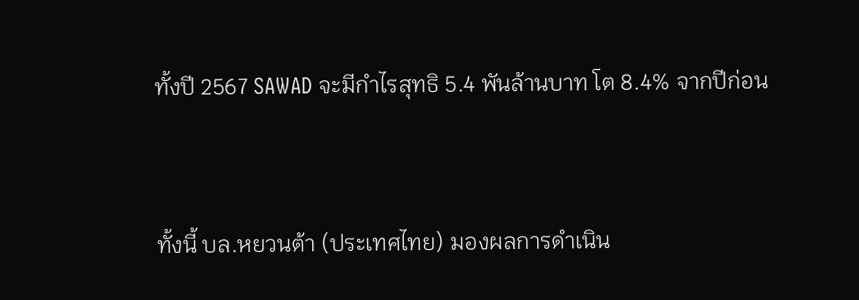ทั้งปี 2567 SAWAD จะมีกำไรสุทธิ 5.4 พันล้านบาท โต 8.4% จากปีก่อน


ทั้งนี้ บล.หยวนต้า (ประเทศไทย) มองผลการดำเนิน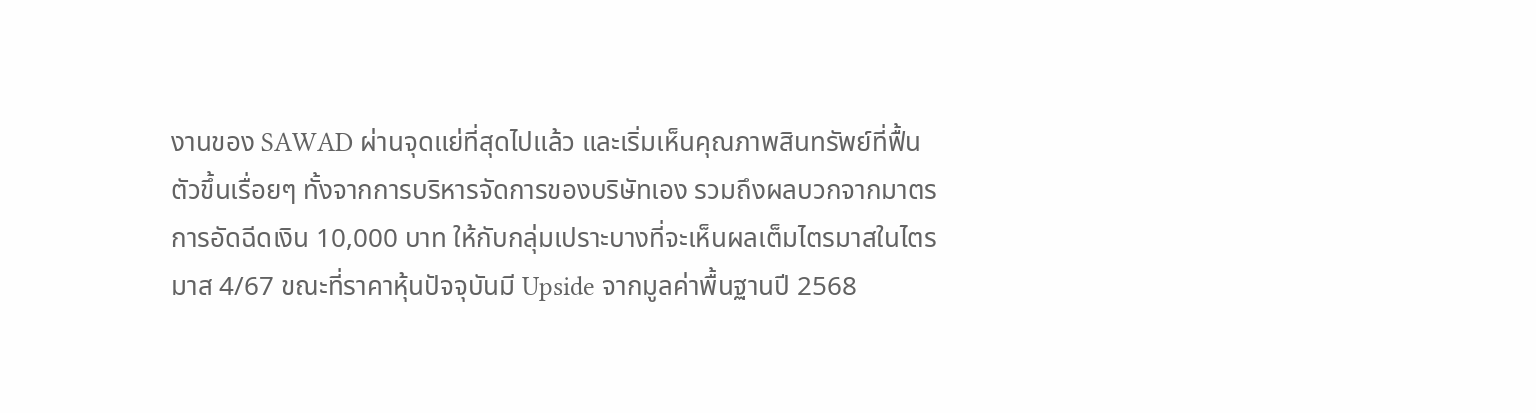งานของ SAWAD ผ่านจุดแย่ที่สุดไปแล้ว และเริ่มเห็นคุณภาพสินทรัพย์ที่ฟื้นตัวขึ้นเรื่อยๆ ทั้งจากการบริหารจัดการของบริษัทเอง รวมถึงผลบวกจากมาตรการอัดฉีดเงิน 10,000 บาท ให้กับกลุ่มเปราะบางที่จะเห็นผลเต็มไตรมาสในไตรมาส 4/67 ขณะที่ราคาหุ้นปัจจุบันมี Upside จากมูลค่าพื้นฐานปี 2568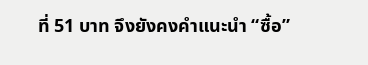ที่ 51 บาท จึงยังคงคำแนะนำ “ซื้อ”